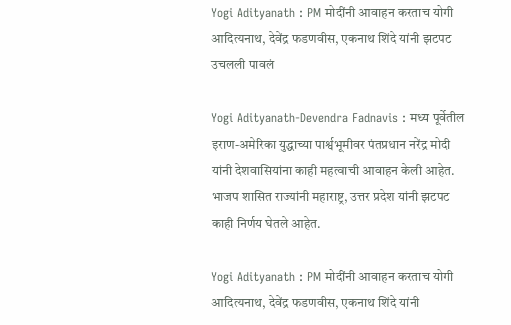Yogi Adityanath : PM मोदींनी आवाहन करताच योगी आदित्यनाथ, देवेंद्र फडणवीस, एकनाथ शिंदे यांनी झटपट उचलली पावलं

Yogi Adityanath-Devendra Fadnavis : मध्य पूर्वेतील इराण-अमेरिका युद्धाच्या पार्श्वभूमीवर पंतप्रधान नरेंद्र मोदी यांनी देशवासियांना काही महत्वाची आवाहन केली आहेत. भाजप शासित राज्यांनी महाराष्ट्र, उत्तर प्रदेश यांनी झटपट काही निर्णय घेतले आहेत.

Yogi Adityanath : PM मोदींनी आवाहन करताच योगी आदित्यनाथ, देवेंद्र फडणवीस, एकनाथ शिंदे यांनी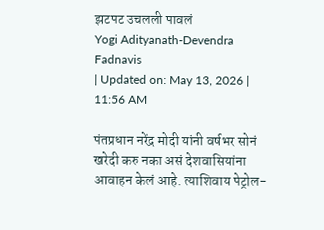झटपट उचलली पावलं
Yogi Adityanath-Devendra Fadnavis
| Updated on: May 13, 2026 | 11:56 AM

पंतप्रधान नरेंद्र मोदी यांनी वर्षभर सोनं खरेदी करु नका असं देशवासियांना आवाहन केलं आहे. त्याशिवाय पेट्रोल-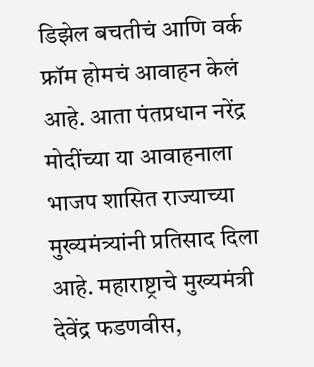डिझेल बचतीचं आणि वर्क फ्रॉम होमचं आवाहन केलं आहे. आता पंतप्रधान नरेंद्र मोदींच्या या आवाहनाला भाजप शासित राज्याच्या मुख्यमंत्र्यांनी प्रतिसाद दिला आहे. महाराष्ट्राचे मुख्यमंत्री देवेंद्र फडणवीस,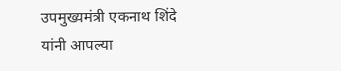उपमुख्यमंत्री एकनाथ शिंदे यांनी आपल्या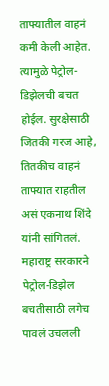ताफ्यातील वाहनं कमी केली आहेत. त्यामुळे पेट्रोल-डिझेलची बचत होईल. सुरक्षेसाठी जितकी गरज आहे, तितकीच वाहनं ताफ्यात राहतील असं एकनाथ शिंदे यांनी सांगितलं. महाराष्ट्र सरकारने पेट्रोल-डिझेल बचतीसाठी लगेच पावलं उचलली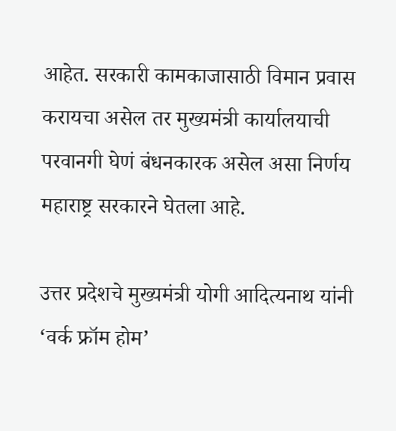आहेत. सरकारी कामकाजासाठी विमान प्रवास करायचा असेल तर मुख्यमंत्री कार्यालयाची परवानगी घेणं बंधनकारक असेल असा निर्णय महाराष्ट्र सरकारने घेतला आहे.

उत्तर प्रदेशचे मुख्यमंत्री योगी आदित्यनाथ यांनी ‘वर्क फ्रॉम होम’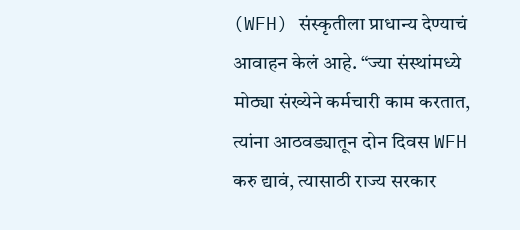(WFH) संस्कृतीला प्राधान्य देण्याचं आवाहन केलं आहे. “ज्या संस्थांमध्ये मोठ्या संख्येने कर्मचारी काम करतात, त्यांना आठवड्यातून दोन दिवस WFH करु द्यावं, त्यासाठी राज्य सरकार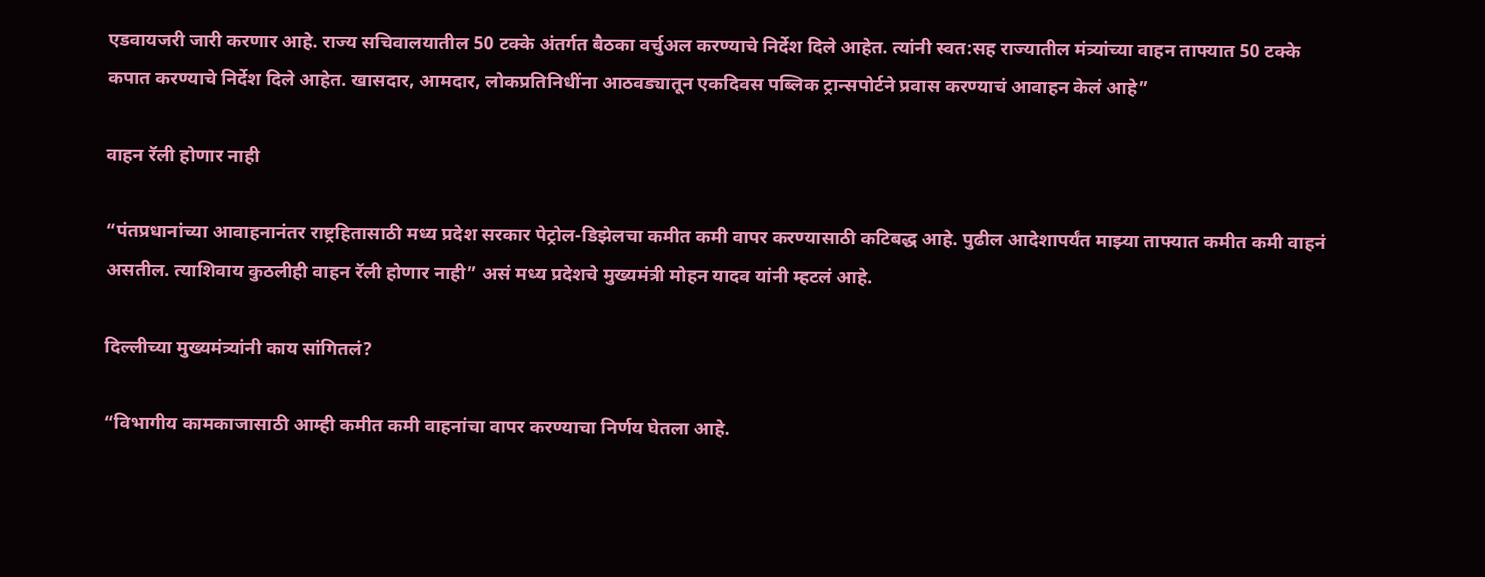एडवायजरी जारी करणार आहे. राज्य सचिवालयातील 50 टक्के अंतर्गत बैठका वर्चुअल करण्याचे निर्देश दिले आहेत. त्यांनी स्वत:सह राज्यातील मंत्र्यांच्या वाहन ताफ्यात 50 टक्के कपात करण्याचे निर्देश दिले आहेत. खासदार, आमदार, लोकप्रतिनिधींना आठवड्यातून एकदिवस पब्लिक ट्रान्सपोर्टने प्रवास करण्याचं आवाहन केलं आहे”

वाहन रॅली होणार नाही

“पंतप्रधानांच्या आवाहनानंतर राष्ट्रहितासाठी मध्य प्रदेश सरकार पेट्रोल-डिझेलचा कमीत कमी वापर करण्यासाठी कटिबद्ध आहे. पुढील आदेशापर्यंत माझ्या ताफ्यात कमीत कमी वाहनं असतील. त्याशिवाय कुठलीही वाहन रॅली होणार नाही” असं मध्य प्रदेशचे मुख्यमंत्री मोहन यादव यांनी म्हटलं आहे.

दिल्लीच्या मुख्यमंत्र्यांनी काय सांगितलं?

“विभागीय कामकाजासाठी आम्ही कमीत कमी वाहनांचा वापर करण्याचा निर्णय घेतला आहे.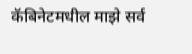कॅबिनेटमधील माझे सर्व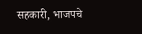सहकारी, भाजपचे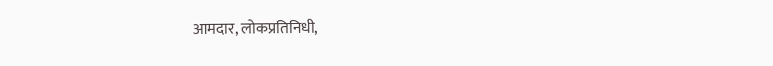आमदार, लोकप्रतिनिधी,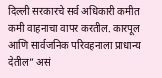दिल्ली सरकारचे सर्व अधिकारी कमीत कमी वाहनाचा वापर करतील. कारपूल आणि सार्वजनिक परिवहनाला प्राधान्य देतील” असं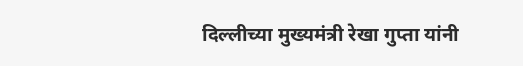दिल्लीच्या मुख्यमंत्री रेखा गुप्ता यांनी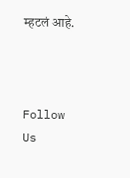म्हटलं आहे.



Follow Us